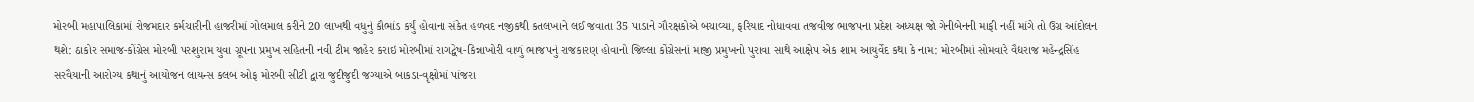મોરબી મહાપાલિકામાં રોજમદાર કર્મચારીની હાજરીમાં ગોલમાલ કરીને 20 લાખથી વધુનું કૌભાંડ કર્યું હોવાના સંકેત હળવદ નજીકથી કતલખાને લઈ જવાતા 35 પાડાને ગૌરક્ષકોએ બચાવ્યા, ફરિયાદ નોધાવવા તજવીજ ભાજપના પ્રદેશ અધ્યક્ષ જો ગેનીબેનની માફી નહીં માંગે તો ઉગ્ર આંદોલન થશે: ઠાકોર સમાજ-કોંગ્રેસ મોરબી પરશુરામ યુવા ગ્રૂપના પ્રમુખ સહિતની નવી ટીમ જાહેર કરાઇ મોરબીમાં રાગદ્વેષ-કિન્નાખોરી વાળું ભાજપનું રાજકારણ હોવાનો જિલ્લા કોંગ્રેસનાં માજી પ્રમુખનો પુરાવા સાથે આક્ષેપ એક શામ આયુર્વેદ કથા કે નામ: મોરબીમાં સોમવારે વૈદ્યરાજ મહેન્દ્રસિંહ સરવૈયાની આરોગ્ય કથાનું આયોજન લાયન્સ કલબ ઓફ મોરબી સીટી દ્વારા જુદીજુદી જગ્યાએ બાકડા-વૃક્ષોમાં પાંજરા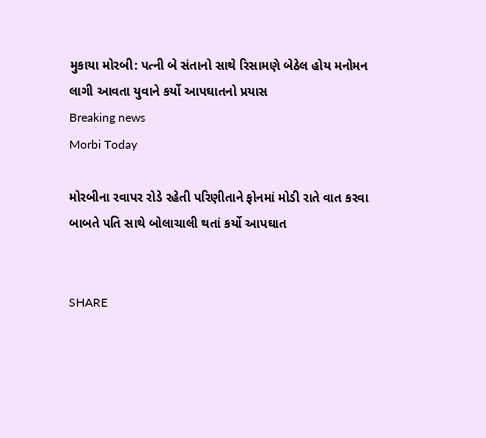મુકાયા મોરબી: પત્ની બે સંતાનો સાથે રિસામણે બેઠેલ હોય મનોમન લાગી આવતા યુવાને કર્યો આપઘાતનો પ્રયાસ
Breaking news
Morbi Today

મોરબીના રવાપર રોડે રહેતી પરિણીતાને ફોનમાં મોડી રાતે વાત કરવા બાબતે પતિ સાથે બોલાચાલી થતાં કર્યો આપઘાત


SHARE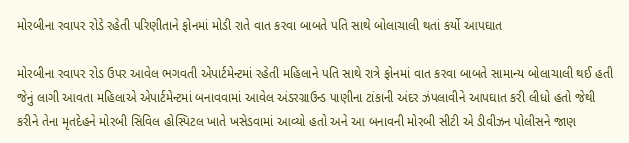મોરબીના રવાપર રોડે રહેતી પરિણીતાને ફોનમાં મોડી રાતે વાત કરવા બાબતે પતિ સાથે બોલાચાલી થતાં કર્યો આપઘાત

મોરબીના રવાપર રોડ ઉપર આવેલ ભગવતી એપાર્ટમેન્ટમાં રહેતી મહિલાને પતિ સાથે રાત્રે ફોનમાં વાત કરવા બાબતે સામાન્ય બોલાચાલી થઈ હતી જેનું લાગી આવતા મહિલાએ એપાર્ટમેન્ટમાં બનાવવામાં આવેલ અંડરગ્રાઉન્ડ પાણીના ટાંકાની અંદર ઝંપલાવીને આપઘાત કરી લીધો હતો જેથી કરીને તેના મૃતદેહને મોરબી સિવિલ હોસ્પિટલ ખાતે ખસેડવામાં આવ્યો હતો અને આ બનાવની મોરબી સીટી એ ડીવીઝન પોલીસને જાણ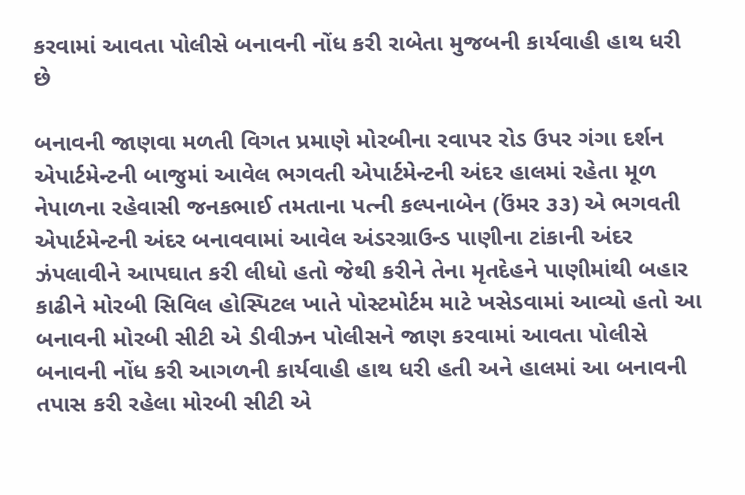કરવામાં આવતા પોલીસે બનાવની નોંધ કરી રાબેતા મુજબની કાર્યવાહી હાથ ધરી છે

બનાવની જાણવા મળતી વિગત પ્રમાણે મોરબીના રવાપર રોડ ઉપર ગંગા દર્શન એપાર્ટમેન્ટની બાજુમાં આવેલ ભગવતી એપાર્ટમેન્ટની અંદર હાલમાં રહેતા મૂળ નેપાળના રહેવાસી જનકભાઈ તમતાના પત્ની કલ્પનાબેન (ઉંમર ૩૩) એ ભગવતી એપાર્ટમેન્ટની અંદર બનાવવામાં આવેલ અંડરગ્રાઉન્ડ પાણીના ટાંકાની અંદર ઝંપલાવીને આપઘાત કરી લીધો હતો જેથી કરીને તેના મૃતદેહને પાણીમાંથી બહાર કાઢીને મોરબી સિવિલ હોસ્પિટલ ખાતે પોસ્ટમોર્ટમ માટે ખસેડવામાં આવ્યો હતો આ બનાવની મોરબી સીટી એ ડીવીઝન પોલીસને જાણ કરવામાં આવતા પોલીસે બનાવની નોંધ કરી આગળની કાર્યવાહી હાથ ધરી હતી અને હાલમાં આ બનાવની તપાસ કરી રહેલા મોરબી સીટી એ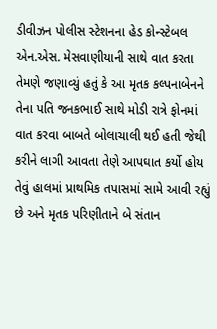ડીવીઝન પોલીસ સ્ટેશનના હેડ કોન્સ્ટેબલ એન.એસ. મેસવાણીયાની સાથે વાત કરતા તેમણે જણાવ્યું હતું કે આ મૃતક કલ્પનાબેનને તેના પતિ જનકભાઈ સાથે મોડી રાત્રે ફોનમાં વાત કરવા બાબતે બોલાચાલી થઈ હતી જેથી કરીને લાગી આવતા તેણે આપઘાત કર્યો હોય તેવું હાલમાં પ્રાથમિક તપાસમાં સામે આવી રહ્યું છે અને મૃતક પરિણીતાને બે સંતાન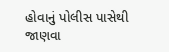હોવાનું પોલીસ પાસેથી જાણવા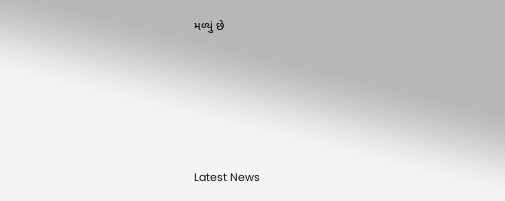મળ્યું છે






Latest News